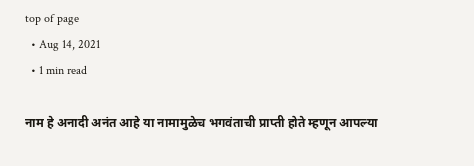top of page
  • Aug 14, 2021
  • 1 min read

नाम हे अनादी अनंत आहे या नामामुळेच भगवंताची प्राप्ती होते म्हणून आपल्या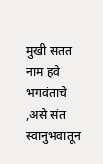मुखी सतत नाम हवे भगवंताचे ,असे संत स्वानुभवातून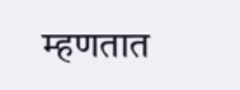म्हणतात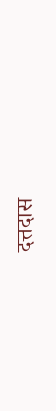दत्तदास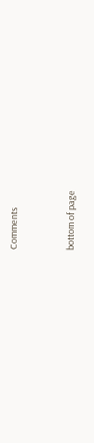Comments


bottom of page